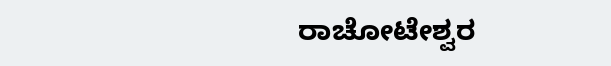ರಾಚೋಟೇಶ್ವರ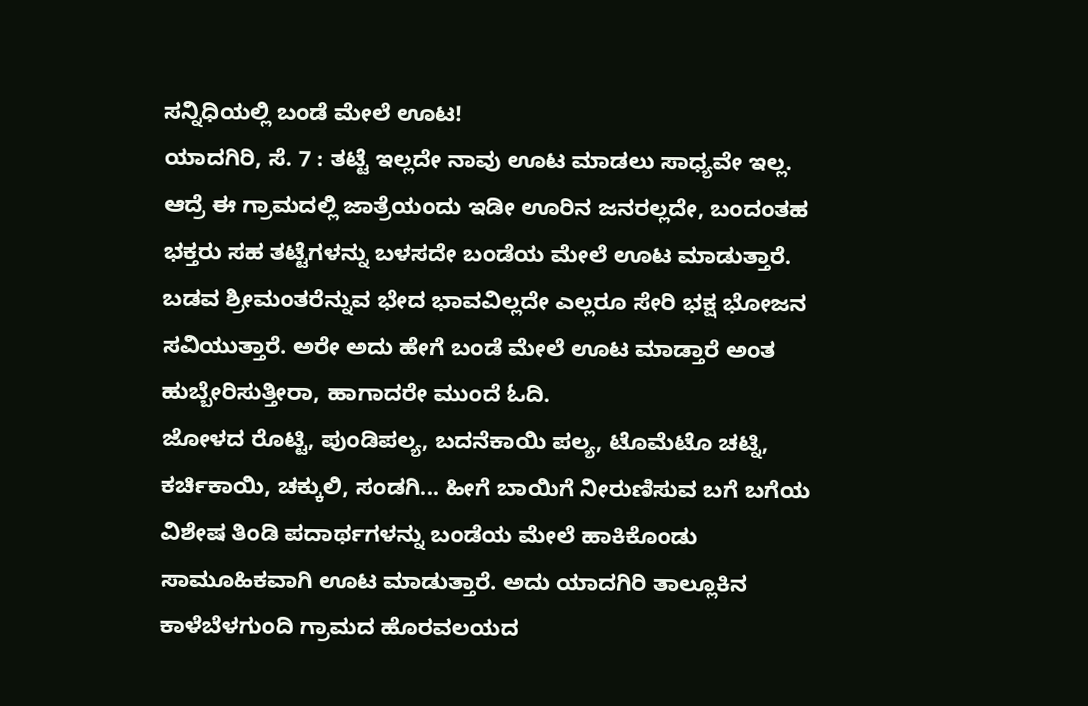ಸನ್ನಿಧಿಯಲ್ಲಿ ಬಂಡೆ ಮೇಲೆ ಊಟ!
ಯಾದಗಿರಿ, ಸೆ. 7 : ತಟ್ಟೆ ಇಲ್ಲದೇ ನಾವು ಊಟ ಮಾಡಲು ಸಾಧ್ಯವೇ ಇಲ್ಲ. ಆದ್ರೆ ಈ ಗ್ರಾಮದಲ್ಲಿ ಜಾತ್ರೆಯಂದು ಇಡೀ ಊರಿನ ಜನರಲ್ಲದೇ, ಬಂದಂತಹ ಭಕ್ತರು ಸಹ ತಟ್ಟೆಗಳನ್ನು ಬಳಸದೇ ಬಂಡೆಯ ಮೇಲೆ ಊಟ ಮಾಡುತ್ತಾರೆ. ಬಡವ ಶ್ರೀಮಂತರೆನ್ನುವ ಭೇದ ಭಾವವಿಲ್ಲದೇ ಎಲ್ಲರೂ ಸೇರಿ ಭಕ್ಷ ಭೋಜನ ಸವಿಯುತ್ತಾರೆ. ಅರೇ ಅದು ಹೇಗೆ ಬಂಡೆ ಮೇಲೆ ಊಟ ಮಾಡ್ತಾರೆ ಅಂತ ಹುಬ್ಬೇರಿಸುತ್ತೀರಾ, ಹಾಗಾದರೇ ಮುಂದೆ ಓದಿ.
ಜೋಳದ ರೊಟ್ಟಿ, ಪುಂಡಿಪಲ್ಯ, ಬದನೆಕಾಯಿ ಪಲ್ಯ, ಟೊಮೆಟೊ ಚಟ್ನಿ, ಕರ್ಚಿಕಾಯಿ, ಚಕ್ಕುಲಿ, ಸಂಡಗಿ... ಹೀಗೆ ಬಾಯಿಗೆ ನೀರುಣಿಸುವ ಬಗೆ ಬಗೆಯ ವಿಶೇಷ ತಿಂಡಿ ಪದಾರ್ಥಗಳನ್ನು ಬಂಡೆಯ ಮೇಲೆ ಹಾಕಿಕೊಂಡು ಸಾಮೂಹಿಕವಾಗಿ ಊಟ ಮಾಡುತ್ತಾರೆ. ಅದು ಯಾದಗಿರಿ ತಾಲ್ಲೂಕಿನ ಕಾಳೆಬೆಳಗುಂದಿ ಗ್ರಾಮದ ಹೊರವಲಯದ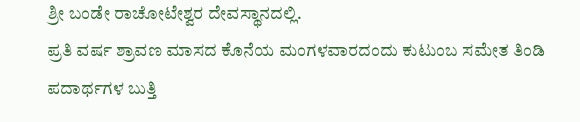ಶ್ರೀ ಬಂಡೇ ರಾಚೋಟೇಶ್ವರ ದೇವಸ್ಥಾನದಲ್ಲಿ.
ಪ್ರತಿ ವರ್ಷ ಶ್ರಾವಣ ಮಾಸದ ಕೊನೆಯ ಮಂಗಳವಾರದಂದು ಕುಟುಂಬ ಸಮೇತ ತಿಂಡಿ ಪದಾರ್ಥಗಳ ಬುತ್ತಿ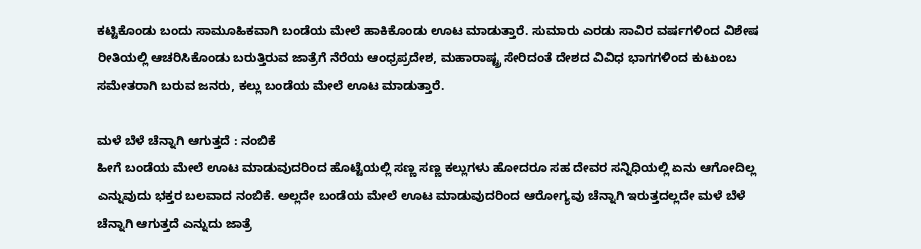ಕಟ್ಟಿಕೊಂಡು ಬಂದು ಸಾಮೂಹಿಕವಾಗಿ ಬಂಡೆಯ ಮೇಲೆ ಹಾಕಿಕೊಂಡು ಊಟ ಮಾಡುತ್ತಾರೆ. ಸುಮಾರು ಎರಡು ಸಾವಿರ ವರ್ಷಗಳಿಂದ ವಿಶೇಷ ರೀತಿಯಲ್ಲಿ ಆಚರಿಸಿಕೊಂಡು ಬರುತ್ತಿರುವ ಜಾತ್ರೆಗೆ ನೆರೆಯ ಆಂಧ್ರಪ್ರದೇಶ, ಮಹಾರಾಷ್ಟ್ರ ಸೇರಿದಂತೆ ದೇಶದ ವಿವಿಧ ಭಾಗಗಳಿಂದ ಕುಟುಂಬ ಸಮೇತರಾಗಿ ಬರುವ ಜನರು, ಕಲ್ಲು ಬಂಡೆಯ ಮೇಲೆ ಊಟ ಮಾಡುತ್ತಾರೆ.

ಮಳೆ ಬೆಳೆ ಚೆನ್ನಾಗಿ ಆಗುತ್ತದೆ : ನಂಬಿಕೆ
ಹೀಗೆ ಬಂಡೆಯ ಮೇಲೆ ಊಟ ಮಾಡುವುದರಿಂದ ಹೊಟ್ಟೆಯಲ್ಲಿ ಸಣ್ಣ ಸಣ್ಣ ಕಲ್ಲುಗಳು ಹೋದರೂ ಸಹ ದೇವರ ಸನ್ನಿಧಿಯಲ್ಲಿ ಏನು ಆಗೋದಿಲ್ಲ ಎನ್ನುವುದು ಭಕ್ತರ ಬಲವಾದ ನಂಬಿಕೆ. ಅಲ್ಲದೇ ಬಂಡೆಯ ಮೇಲೆ ಊಟ ಮಾಡುವುದರಿಂದ ಆರೋಗ್ಯವು ಚೆನ್ನಾಗಿ ಇರುತ್ತದಲ್ಲದೇ ಮಳೆ ಬೆಳೆ ಚೆನ್ನಾಗಿ ಆಗುತ್ತದೆ ಎನ್ನುದು ಜಾತ್ರೆ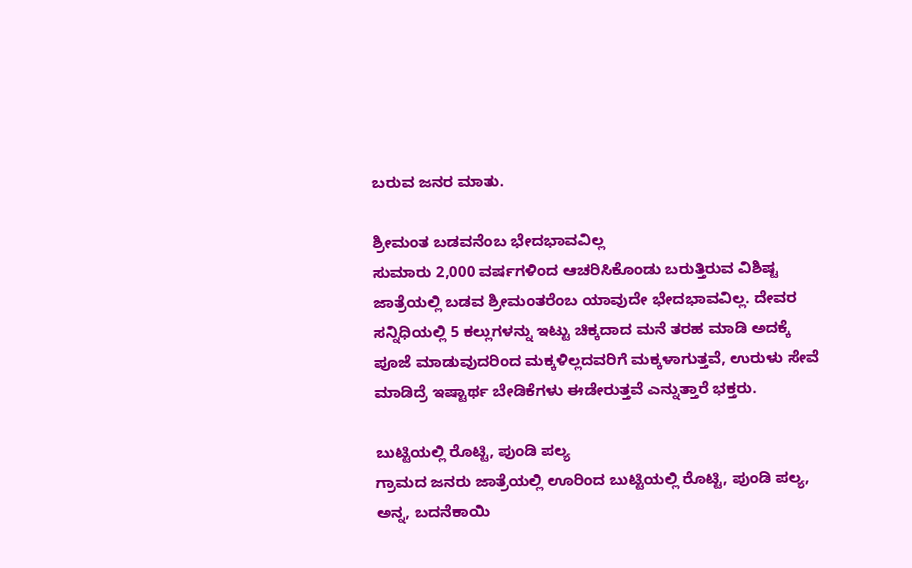ಬರುವ ಜನರ ಮಾತು.

ಶ್ರೀಮಂತ ಬಡವನೆಂಬ ಭೇದಭಾವವಿಲ್ಲ
ಸುಮಾರು 2,000 ವರ್ಷಗಳಿಂದ ಆಚರಿಸಿಕೊಂಡು ಬರುತ್ತಿರುವ ವಿಶಿಷ್ಟ ಜಾತ್ರೆಯಲ್ಲಿ ಬಡವ ಶ್ರೀಮಂತರೆಂಬ ಯಾವುದೇ ಭೇದಭಾವವಿಲ್ಲ. ದೇವರ ಸನ್ನಿಧಿಯಲ್ಲಿ 5 ಕಲ್ಲುಗಳನ್ನು ಇಟ್ಟು ಚಿಕ್ಕದಾದ ಮನೆ ತರಹ ಮಾಡಿ ಅದಕ್ಕೆ ಪೂಜೆ ಮಾಡುವುದರಿಂದ ಮಕ್ಕಳಿಲ್ಲದವರಿಗೆ ಮಕ್ಕಳಾಗುತ್ತವೆ, ಉರುಳು ಸೇವೆ ಮಾಡಿದ್ರೆ ಇಷ್ಟಾರ್ಥ ಬೇಡಿಕೆಗಳು ಈಡೇರುತ್ತವೆ ಎನ್ನುತ್ತಾರೆ ಭಕ್ತರು.

ಬುಟ್ಟಿಯಲ್ಲಿ ರೊಟ್ಟಿ, ಪುಂಡಿ ಪಲ್ಯ
ಗ್ರಾಮದ ಜನರು ಜಾತ್ರೆಯಲ್ಲಿ ಊರಿಂದ ಬುಟ್ಟಿಯಲ್ಲಿ ರೊಟ್ಟಿ, ಪುಂಡಿ ಪಲ್ಯ, ಅನ್ನ, ಬದನೆಕಾಯಿ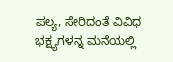ಪಲ್ಯ, ಸೇರಿದಂತೆ ವಿವಿಧ ಭಕ್ಷ್ಯಗಳನ್ನ ಮನೆಯಲ್ಲಿ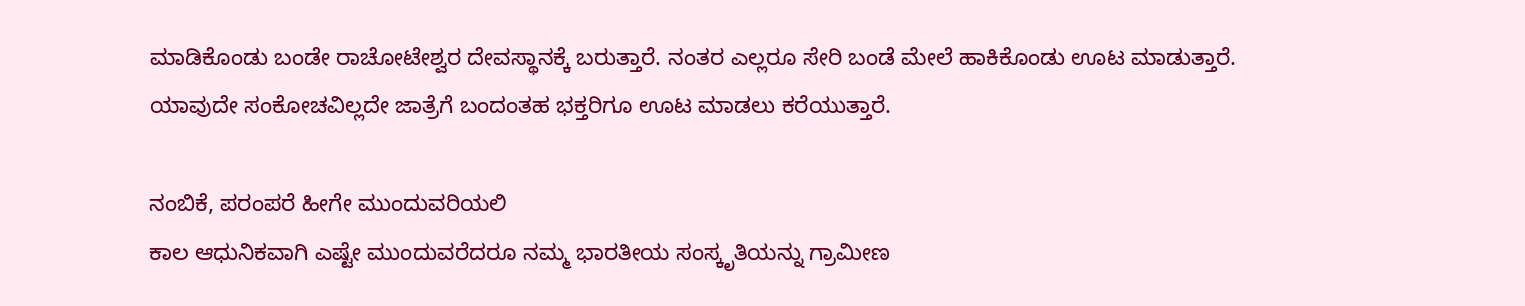ಮಾಡಿಕೊಂಡು ಬಂಡೇ ರಾಚೋಟೇಶ್ವರ ದೇವಸ್ಥಾನಕ್ಕೆ ಬರುತ್ತಾರೆ. ನಂತರ ಎಲ್ಲರೂ ಸೇರಿ ಬಂಡೆ ಮೇಲೆ ಹಾಕಿಕೊಂಡು ಊಟ ಮಾಡುತ್ತಾರೆ. ಯಾವುದೇ ಸಂಕೋಚವಿಲ್ಲದೇ ಜಾತ್ರೆಗೆ ಬಂದಂತಹ ಭಕ್ತರಿಗೂ ಊಟ ಮಾಡಲು ಕರೆಯುತ್ತಾರೆ.

ನಂಬಿಕೆ, ಪರಂಪರೆ ಹೀಗೇ ಮುಂದುವರಿಯಲಿ
ಕಾಲ ಆಧುನಿಕವಾಗಿ ಎಷ್ಟೇ ಮುಂದುವರೆದರೂ ನಮ್ಮ ಭಾರತೀಯ ಸಂಸ್ಕೃತಿಯನ್ನು ಗ್ರಾಮೀಣ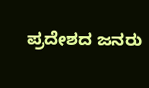ಪ್ರದೇಶದ ಜನರು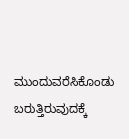ಮುಂದುವರೆಸಿಕೊಂಡು ಬರುತ್ತಿರುವುದಕ್ಕೆ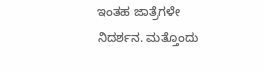ಇಂತಹ ಜಾತ್ರೆಗಳೇ ನಿದರ್ಶನ. ಮತ್ತೊಂದು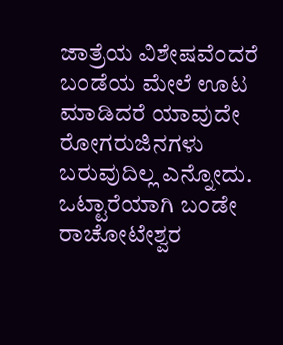ಜಾತ್ರೆಯ ವಿಶೇಷವೆಂದರೆ ಬಂಡೆಯ ಮೇಲೆ ಊಟ ಮಾಡಿದರೆ ಯಾವುದೇ ರೋಗರುಜಿನಗಳು ಬರುವುದಿಲ್ಲ ಎನ್ನೋದು. ಒಟ್ಟಾರೆಯಾಗಿ ಬಂಡೇ ರಾಚೋಟೇಶ್ವರ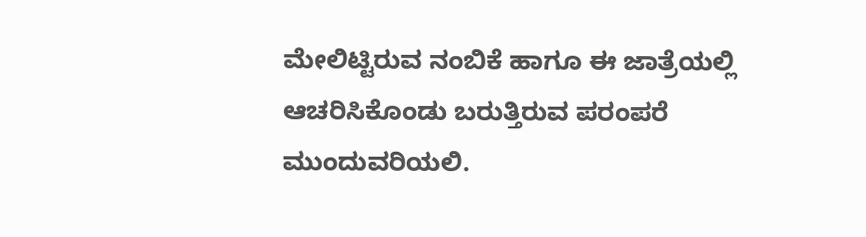ಮೇಲಿಟ್ಟಿರುವ ನಂಬಿಕೆ ಹಾಗೂ ಈ ಜಾತ್ರೆಯಲ್ಲಿ ಆಚರಿಸಿಕೊಂಡು ಬರುತ್ತಿರುವ ಪರಂಪರೆ ಮುಂದುವರಿಯಲಿ.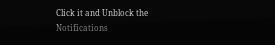Click it and Unblock the Notifications